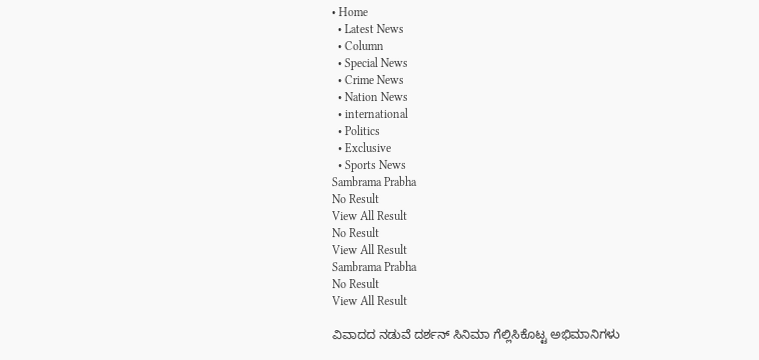• Home
  • Latest News
  • Column
  • Special News
  • Crime News
  • Nation News
  • international
  • Politics
  • Exclusive
  • Sports News
Sambrama Prabha
No Result
View All Result
No Result
View All Result
Sambrama Prabha
No Result
View All Result

ವಿವಾದದ ನಡುವೆ ದರ್ಶನ್ ಸಿನಿಮಾ ಗೆಲ್ಲಿಸಿಕೊಟ್ಟ ಅಭಿಮಾನಿಗಳು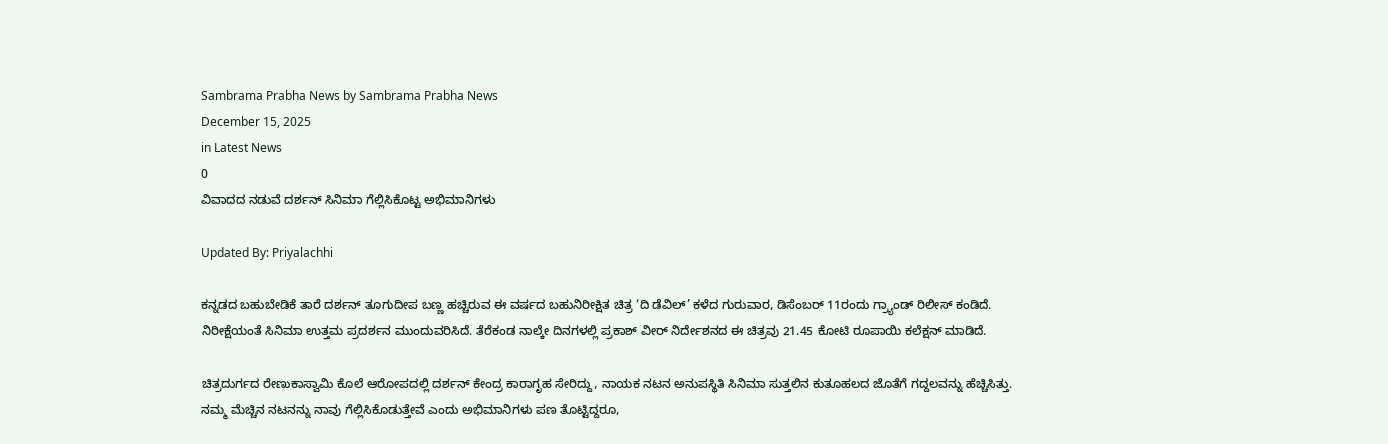Sambrama Prabha News by Sambrama Prabha News
December 15, 2025
in Latest News
0
ವಿವಾದದ ನಡುವೆ ದರ್ಶನ್ ಸಿನಿಮಾ ಗೆಲ್ಲಿಸಿಕೊಟ್ಟ ಅಭಿಮಾನಿಗಳು

Updated By: Priyalachhi

ಕನ್ನಡದ ಬಹುಬೇಡಿಕೆ ತಾರೆ ದರ್ಶನ್ ತೂಗುದೀಪ ಬಣ್ಣ ಹಚ್ಚಿರುವ ಈ ವರ್ಷದ ಬಹುನಿರೀಕ್ಷಿತ ಚಿತ್ರ ‘ದಿ ಡೆವಿಲ್’ ಕಳೆದ ಗುರುವಾರ, ಡಿಸೆಂಬರ್ 11ರಂದು ಗ್ರ್ಯಾಂಡ್ ರಿಲೀಸ್ ಕಂಡಿದೆ. ನಿರೀಕ್ಷೆಯಂತೆ ಸಿನಿಮಾ ಉತ್ತಮ ಪ್ರದರ್ಶನ ಮುಂದುವರಿಸಿದೆ. ತೆರೆಕಂಡ ನಾಲ್ಕೇ ದಿನಗಳಲ್ಲಿ ಪ್ರಕಾಶ್ ವೀರ್ ನಿರ್ದೇಶನದ ಈ ಚಿತ್ರವು 21.45 ಕೋಟಿ ರೂಪಾಯಿ ಕಲೆಕ್ಷನ್ ಮಾಡಿದೆ.

ಚಿತ್ರದುರ್ಗದ ರೇಣುಕಾಸ್ವಾಮಿ ಕೊಲೆ ಆರೋಪದಲ್ಲಿ ದರ್ಶನ್ ಕೇಂದ್ರ ಕಾರಾಗೃಹ ಸೇರಿದ್ದು, ನಾಯಕ ನಟನ ಅನುಪಸ್ಥಿತಿ ಸಿನಿಮಾ ಸುತ್ತಲಿನ ಕುತೂಹಲದ ಜೊತೆಗೆ ಗದ್ದಲವನ್ನು ಹೆಚ್ಚಿಸಿತ್ತು. ನಮ್ಮ ಮೆಚ್ಚಿನ ನಟನನ್ನು ನಾವು ಗೆಲ್ಲಿಸಿಕೊಡುತ್ತೇವೆ ಎಂದು ಅಭಿಮಾನಿಗಳು ಪಣ ತೊಟ್ಟಿದ್ದರೂ,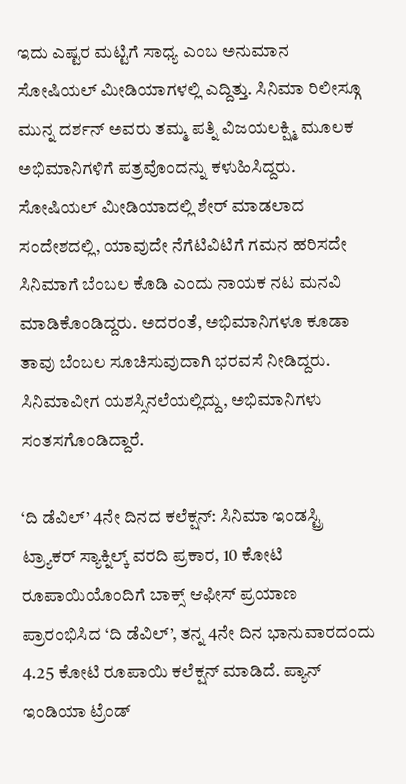ಇದು ಎಷ್ಟರ ಮಟ್ಟಿಗೆ ಸಾಧ್ಯ ಎಂಬ ಅನುಮಾನ ಸೋಷಿಯಲ್ ಮೀಡಿಯಾಗಳಲ್ಲಿ ಎದ್ದಿತ್ತು. ಸಿನಿಮಾ ರಿಲೀಸ್ಗೂ ಮುನ್ನ ದರ್ಶನ್ ಅವರು ತಮ್ಮ ಪತ್ನಿ ವಿಜಯಲಕ್ಷ್ಮಿ ಮೂಲಕ ಅಭಿಮಾನಿಗಳಿಗೆ ಪತ್ರವೊಂದನ್ನು ಕಳುಹಿಸಿದ್ದರು. ಸೋಷಿಯಲ್ ಮೀಡಿಯಾದಲ್ಲಿ ಶೇರ್ ಮಾಡಲಾದ ಸಂದೇಶದಲ್ಲಿ, ಯಾವುದೇ ನೆಗೆಟಿವಿಟಿಗೆ ಗಮನ ಹರಿಸದೇ ಸಿನಿಮಾಗೆ ಬೆಂಬಲ ಕೊಡಿ ಎಂದು ನಾಯಕ ನಟ ಮನವಿ ಮಾಡಿಕೊಂಡಿದ್ದರು. ಅದರಂತೆ, ಅಭಿಮಾನಿಗಳೂ ಕೂಡಾ ತಾವು ಬೆಂಬಲ ಸೂಚಿಸುವುದಾಗಿ ಭರವಸೆ ನೀಡಿದ್ದರು. ಸಿನಿಮಾವೀಗ ಯಶಸ್ಸಿನಲೆಯಲ್ಲಿದ್ದು, ಅಭಿಮಾನಿಗಳು ಸಂತಸಗೊಂಡಿದ್ದಾರೆ.

‘ದಿ ಡೆವಿಲ್’ 4ನೇ ದಿನದ ಕಲೆಕ್ಷನ್: ಸಿನಿಮಾ ಇಂಡಸ್ಟ್ರಿ ಟ್ರ್ಯಾಕರ್ ಸ್ಯಾಕ್ನಿಲ್ಕ್ ವರದಿ ಪ್ರಕಾರ, 10 ಕೋಟಿ ರೂಪಾಯಿಯೊಂದಿಗೆ ಬಾಕ್ಸ್ ಆಫೀಸ್ ಪ್ರಯಾಣ ಪ್ರಾರಂಭಿಸಿದ ‘ದಿ ಡೆವಿಲ್’, ತನ್ನ 4ನೇ ದಿನ ಭಾನುವಾರದಂದು 4.25 ಕೋಟಿ ರೂಪಾಯಿ ಕಲೆಕ್ಷನ್ ಮಾಡಿದೆ. ಪ್ಯಾನ್ ಇಂಡಿಯಾ ಟ್ರೆಂಡ್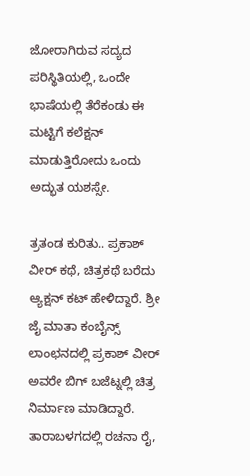ಜೋರಾಗಿರುವ ಸದ್ಯದ ಪರಿಸ್ಥಿತಿಯಲ್ಲಿ, ಒಂದೇ ಭಾಷೆಯಲ್ಲಿ ತೆರೆಕಂಡು ಈ ಮಟ್ಟಿಗೆ ಕಲೆಕ್ಷನ್ ಮಾಡುತ್ತಿರೋದು ಒಂದು ಅದ್ಭುತ ಯಶಸ್ಸೇ.

ತ್ರತಂಡ ಕುರಿತು.. ಪ್ರಕಾಶ್ ವೀರ್ ಕಥೆ, ಚಿತ್ರಕಥೆ ಬರೆದು ಆ್ಯಕ್ಷನ್ ಕಟ್ ಹೇಳಿದ್ದಾರೆ. ಶ್ರೀ ಜೈ ಮಾತಾ ಕಂಬೈನ್ಸ್ ಲಾಂಛನದಲ್ಲಿ ಪ್ರಕಾಶ್ ವೀರ್ ಅವರೇ ಬಿಗ್ ಬಜೆಟ್ನಲ್ಲಿ ಚಿತ್ರ ನಿರ್ಮಾಣ ಮಾಡಿದ್ದಾರೆ. ತಾರಾಬಳಗದಲ್ಲಿ ರಚನಾ ರೈ,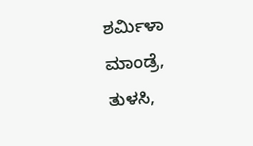ಶರ್ಮಿಳಾ ಮಾಂಡ್ರೆ, ತುಳಸಿ,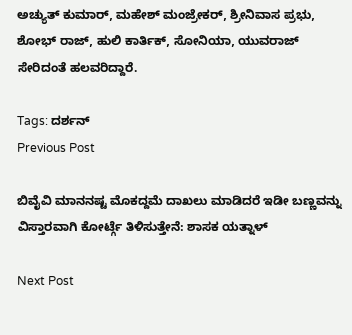ಅಚ್ಯುತ್ ಕುಮಾರ್, ಮಹೇಶ್ ಮಂಜ್ರೇಕರ್, ಶ್ರೀನಿವಾಸ ಪ್ರಭು, ಶೋಭ್ ರಾಜ್, ಹುಲಿ ಕಾರ್ತಿಕ್, ಸೋನಿಯಾ, ಯುವರಾಜ್ ಸೇರಿದಂತೆ ಹಲವರಿದ್ದಾರೆ.

Tags: ದರ್ಶನ್
Previous Post

ಬಿವೈವಿ ಮಾನನಷ್ಟ ಮೊಕದ್ದಮೆ ದಾಖಲು ಮಾಡಿದರೆ ಇಡೀ ಬಣ್ಣವನ್ನು ವಿಸ್ತಾರವಾಗಿ ಕೋರ್ಟ್ಗೆ ತಿಳಿಸುತ್ತೇನೆ: ಶಾಸಕ ಯತ್ನಾಳ್

Next Post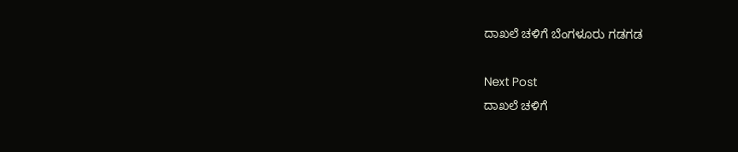ದಾಖಲೆ ಚಳಿಗೆ ಬೆಂಗಳೂರು ಗಡಗಡ

Next Post
ದಾಖಲೆ ಚಳಿಗೆ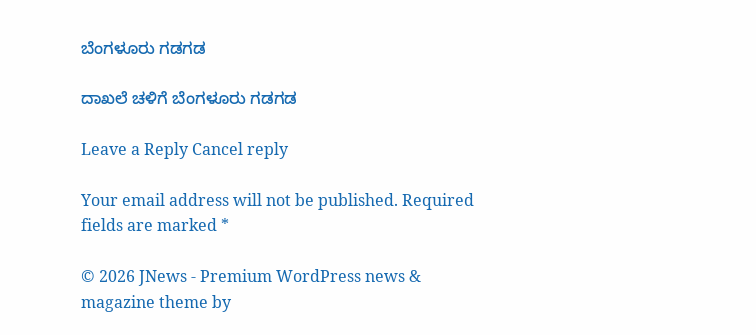ಬೆಂಗಳೂರು ಗಡಗಡ

ದಾಖಲೆ ಚಳಿಗೆ ಬೆಂಗಳೂರು ಗಡಗಡ

Leave a Reply Cancel reply

Your email address will not be published. Required fields are marked *

© 2026 JNews - Premium WordPress news & magazine theme by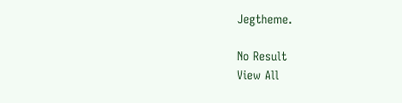Jegtheme.

No Result
View All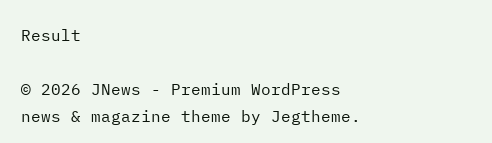Result

© 2026 JNews - Premium WordPress news & magazine theme by Jegtheme.